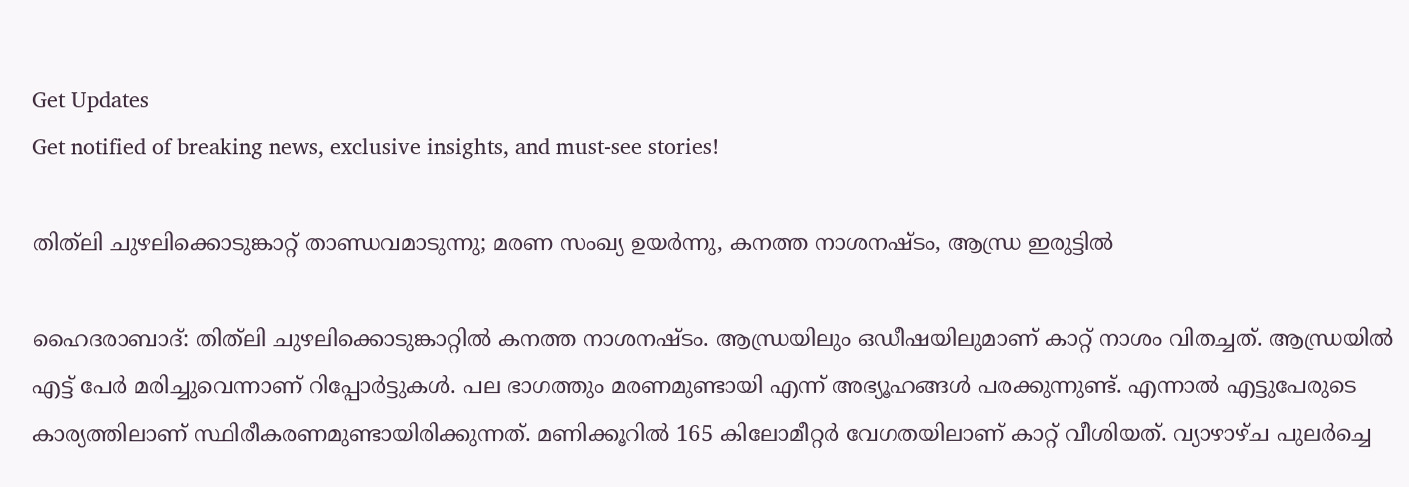Get Updates
Get notified of breaking news, exclusive insights, and must-see stories!

തിത്‌ലി ചുഴലിക്കൊടുങ്കാറ്റ് താണ്ഡവമാടുന്നു; മരണ സംഖ്യ ഉയര്‍ന്നു, കനത്ത നാശനഷ്ടം, ആന്ധ്ര ഇരുട്ടില്‍

ഹൈദരാബാദ്: തിത്‌ലി ചുഴലിക്കൊടുങ്കാറ്റില്‍ കനത്ത നാശനഷ്ടം. ആന്ധ്രയിലും ഒഡീഷയിലുമാണ് കാറ്റ് നാശം വിതച്ചത്. ആന്ധ്രയില്‍ എട്ട് പേര്‍ മരിച്ചുവെന്നാണ് റിപ്പോര്‍ട്ടുകള്‍. പല ഭാഗത്തും മരണമുണ്ടായി എന്ന് അഭ്യൂഹങ്ങള്‍ പരക്കുന്നുണ്ട്. എന്നാല്‍ എട്ടുപേരുടെ കാര്യത്തിലാണ് സ്ഥിരീകരണമുണ്ടായിരിക്കുന്നത്. മണിക്കൂറില്‍ 165 കിലോമീറ്റര്‍ വേഗതയിലാണ് കാറ്റ് വീശിയത്. വ്യാഴാഴ്ച പുലര്‍ച്ചെ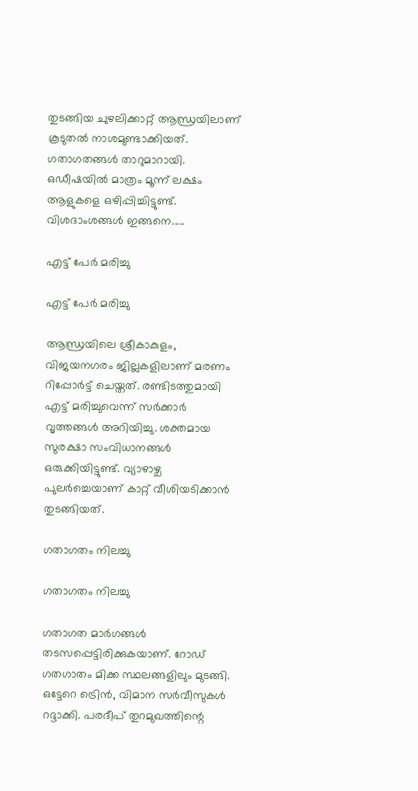തുടങ്ങിയ ചുഴലിക്കാറ്റ് ആന്ധ്രയിലാണ് കൂടുതല്‍ നാശമുണ്ടാക്കിയത്. ഗതാഗതങ്ങള്‍ താറുമാറായി. ഒഡീഷയില്‍ മാത്രം മൂന്ന് ലക്ഷം ആളുകളെ ഒഴിപ്പിച്ചിട്ടുണ്ട്. വിശദാംശങ്ങള്‍ ഇങ്ങനെ.....

എട്ട് പേര്‍ മരിച്ചു

എട്ട് പേര്‍ മരിച്ചു

ആന്ധ്രയിലെ ശ്രീകാകുളം, വിജയനഗരം ജില്ലകളിലാണ് മരണം റിപ്പോര്‍ട്ട് ചെയ്തത്. രണ്ടിടത്തുമായി എട്ട് മരിച്ചുവെന്ന് സര്‍ക്കാര്‍ വൃത്തങ്ങള്‍ അറിയിച്ചു. ശക്തമായ സുരക്ഷാ സംവിധാനങ്ങള്‍ ഒരുക്കിയിട്ടുണ്ട്. വ്യാഴാഴ്ച പുലര്‍ച്ചെയാണ് കാറ്റ് വീശിയടിക്കാന്‍ തുടങ്ങിയത്.

ഗതാഗതം നിലച്ചു

ഗതാഗതം നിലച്ചു

ഗതാഗത മാര്‍ഗങ്ങള്‍ തടസപ്പെട്ടിരിക്കുകയാണ്. റോഡ് ഗതഗാതം മിക്ക സ്ഥലങ്ങളിലും മുടങ്ങി. ഒട്ടേറെ ട്രെിന്‍, വിമാന സര്‍വീസുകള്‍ റദ്ദാക്കി. പരദീപ് തുറമുഖത്തിന്റെ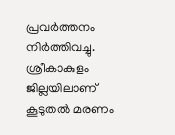പ്രവര്‍ത്തനം നിര്‍ത്തിവച്ചു. ശ്രീകാകുളം ജില്ലയിലാണ് കൂടുതല്‍ മരണം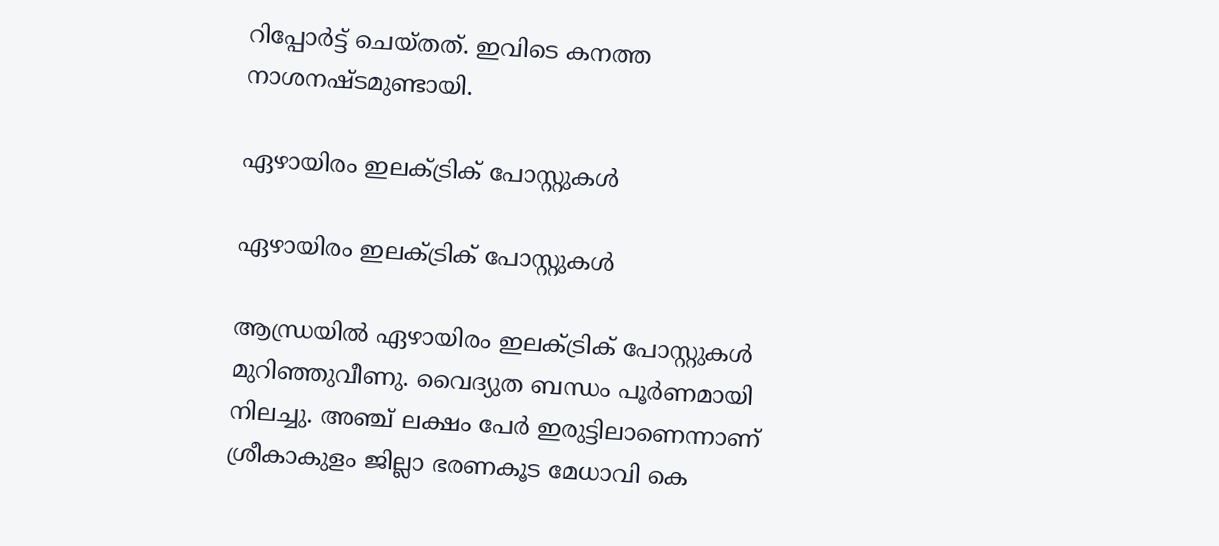റിപ്പോര്‍ട്ട് ചെയ്തത്. ഇവിടെ കനത്ത നാശനഷ്ടമുണ്ടായി.

ഏഴായിരം ഇലക്ട്രിക് പോസ്റ്റുകള്‍

ഏഴായിരം ഇലക്ട്രിക് പോസ്റ്റുകള്‍

ആന്ധ്രയില്‍ ഏഴായിരം ഇലക്ട്രിക് പോസ്റ്റുകള്‍ മുറിഞ്ഞുവീണു. വൈദ്യുത ബന്ധം പൂര്‍ണമായി നിലച്ചു. അഞ്ച് ലക്ഷം പേര്‍ ഇരുട്ടിലാണെന്നാണ് ശ്രീകാകുളം ജില്ലാ ഭരണകൂട മേധാവി കെ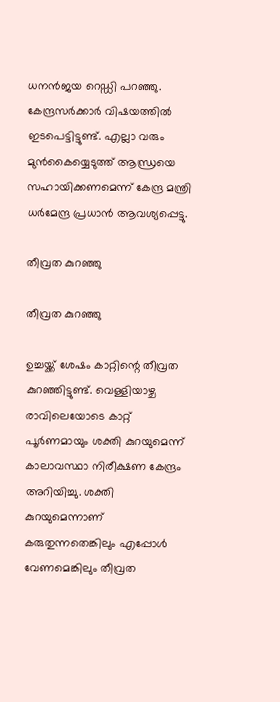ധനന്‍ജയ റെഡ്ഡി പറഞ്ഞു. കേന്ദ്രസര്‍ക്കാര്‍ വിഷയത്തില്‍ ഇടപെട്ടിട്ടുണ്ട്. എല്ലാ വരും മുന്‍കൈയ്യെടുത്ത് ആന്ധ്രയെ സഹായിക്കണമെന്ന് കേന്ദ്ര മന്ത്രി ധര്‍മേന്ദ്ര പ്രധാന്‍ ആവശ്യപ്പെട്ടു.

തീവ്രത കുറഞ്ഞു

തീവ്രത കുറഞ്ഞു

ഉച്ചയ്ക്ക് ശേഷം കാറ്റിന്റെ തീവ്രത കുറഞ്ഞിട്ടുണ്ട്. വെള്ളിയാഴ്ച രാവിലെയോടെ കാറ്റ് പൂര്‍ണമായും ശക്തി കുറയുമെന്ന് കാലാവസ്ഥാ നിരീക്ഷണ കേന്ദ്രം അറിയിച്ചു. ശക്തി കുറയുമെന്നാണ് കരുതുന്നതെങ്കിലും എപ്പോള്‍ വേണമെങ്കിലും തീവ്രത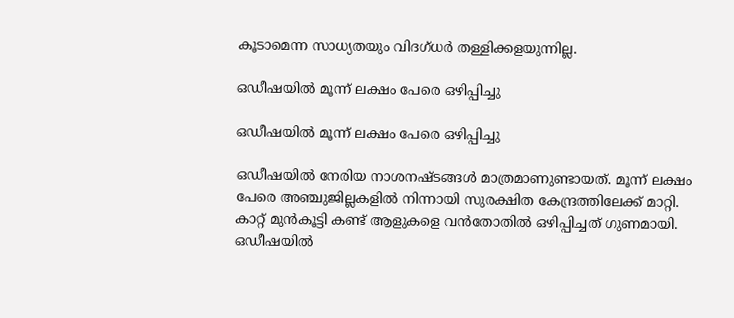കൂടാമെന്ന സാധ്യതയും വിദഗ്ധര്‍ തള്ളിക്കളയുന്നില്ല.

ഒഡീഷയില്‍ മൂന്ന് ലക്ഷം പേരെ ഒഴിപ്പിച്ചു

ഒഡീഷയില്‍ മൂന്ന് ലക്ഷം പേരെ ഒഴിപ്പിച്ചു

ഒഡീഷയില്‍ നേരിയ നാശനഷ്ടങ്ങള്‍ മാത്രമാണുണ്ടായത്. മൂന്ന് ലക്ഷം പേരെ അഞ്ചുജില്ലകളില്‍ നിന്നായി സുരക്ഷിത കേന്ദ്രത്തിലേക്ക് മാറ്റി. കാറ്റ് മുന്‍കൂട്ടി കണ്ട് ആളുകളെ വന്‍തോതില്‍ ഒഴിപ്പിച്ചത് ഗുണമായി. ഒഡീഷയില്‍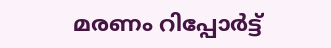മരണം റിപ്പോര്‍ട്ട്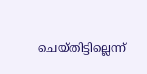ചെയ്തിട്ടില്ലെന്ന്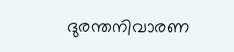ദുരന്തനിവാരണ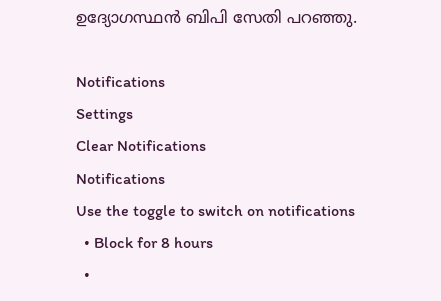ഉദ്യോഗസ്ഥന്‍ ബിപി സേതി പറഞ്ഞു.

Notifications
Settings
Clear Notifications
Notifications
Use the toggle to switch on notifications
  • Block for 8 hours
  •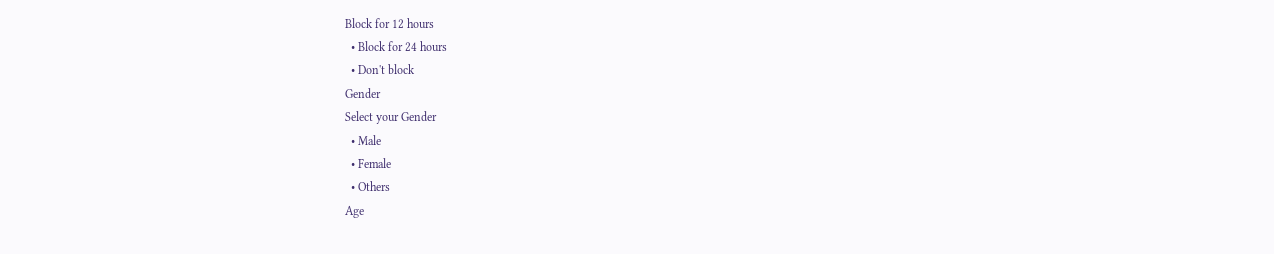Block for 12 hours
  • Block for 24 hours
  • Don't block
Gender
Select your Gender
  • Male
  • Female
  • Others
Age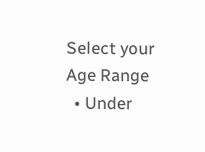Select your Age Range
  • Under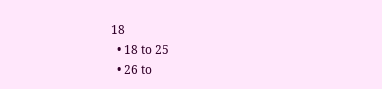18
  • 18 to 25
  • 26 to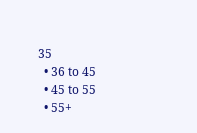35
  • 36 to 45
  • 45 to 55
  • 55+